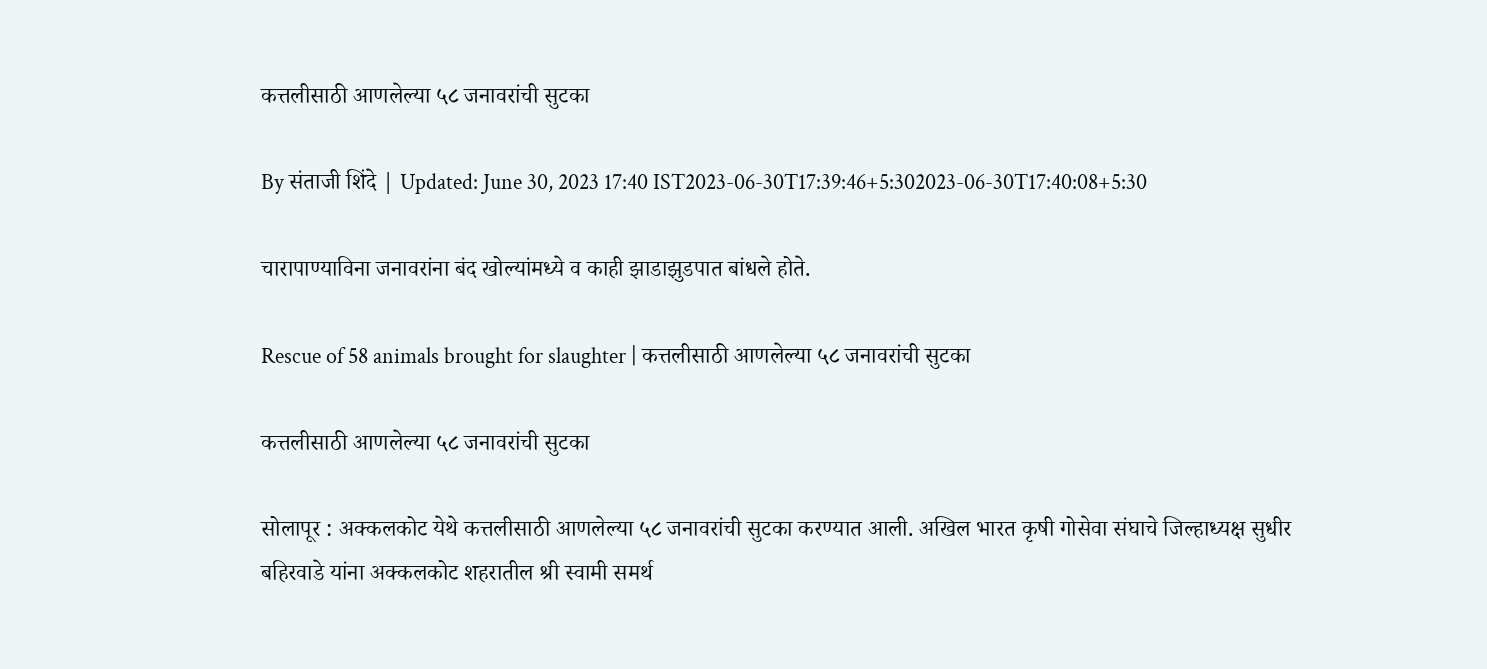कत्तलीसाठी आणलेल्या ५८ जनावरांची सुटका

By संताजी शिंदे | Updated: June 30, 2023 17:40 IST2023-06-30T17:39:46+5:302023-06-30T17:40:08+5:30

चारापाण्याविना जनावरांना बंद खोल्यांमध्ये व काही झाडाझुडपात बांधले होते.

Rescue of 58 animals brought for slaughter | कत्तलीसाठी आणलेल्या ५८ जनावरांची सुटका

कत्तलीसाठी आणलेल्या ५८ जनावरांची सुटका

सोलापूर : अक्कलकोट येथे कत्तलीसाठी आणलेल्या ५८ जनावरांची सुटका करण्यात आली. अखिल भारत कृषी गोसेवा संघाचे जिल्हाध्यक्ष सुधीर बहिरवाडे यांना अक्कलकोट शहरातील श्री स्वामी समर्थ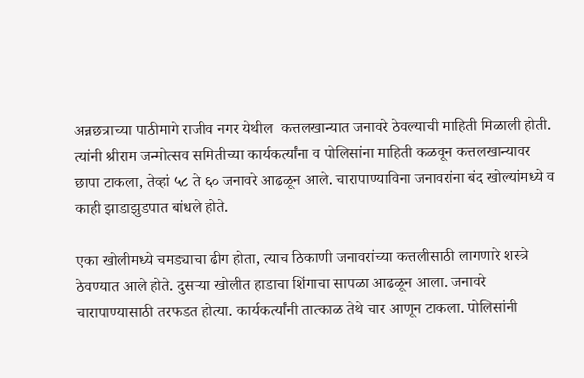अन्नछत्राच्या पाठीमागे राजीव नगर येथील  कत्तलखान्यात जनावरे ठेवल्याची माहिती मिळाली होती. त्यांनी श्रीराम जन्मोत्सव समितीच्या कार्यकर्त्यांना व पोलिसांना माहिती कळवून कत्तलखान्यावर छापा टाकला, तेव्हां ५८ ते ६० जनावरे आढळून आले. चारापाण्याविना जनावरांना बंद खोल्यांमध्ये व काही झाडाझुडपात बांधले होते.

एका खोलीमध्ये चमड्याचा ढीग होता, त्याच ठिकाणी जनावरांच्या कत्तलीसाठी लागणारे शस्त्रे ठेवण्यात आले होते. दुसऱ्या खोलीत हाडाचा शिंगाचा सापळा आढळून आला. जनावरे  चारापाण्यासाठी तरफडत होत्या. कार्यकर्त्यांनी तात्काळ तेथे चार आणून टाकला. पोलिसांनी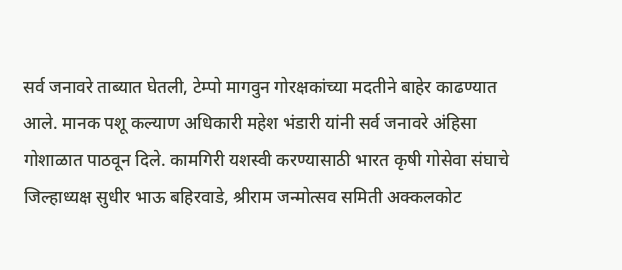सर्व जनावरे ताब्यात घेतली, टेम्पो मागवुन गोरक्षकांच्या मदतीने बाहेर काढण्यात आले. मानक पशू कल्याण अधिकारी महेश भंडारी यांनी सर्व जनावरे अंहिसा गोशाळात पाठवून दिले. कामगिरी यशस्वी करण्यासाठी भारत कृषी गोसेवा संघाचे जिल्हाध्यक्ष सुधीर भाऊ बहिरवाडे, श्रीराम जन्मोत्सव समिती अक्कलकोट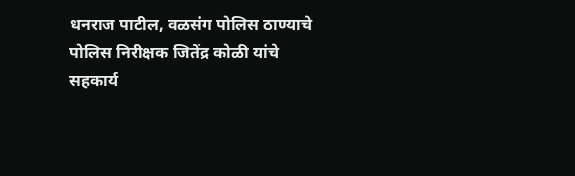धनराज पाटील, वळसंग पोलिस ठाण्याचे पोलिस निरीक्षक जितेंद्र कोळी यांचे सहकार्य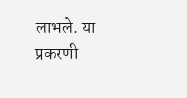लाभले. या प्रकरणी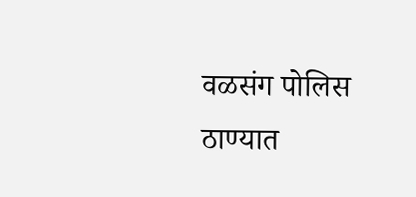वळसंग पोलिस ठाण्यात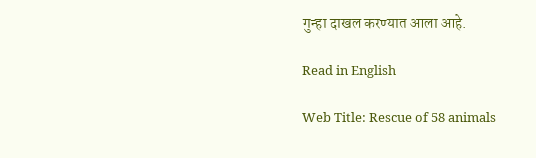गुन्हा दाखल करण्यात आला आहे.

Read in English

Web Title: Rescue of 58 animals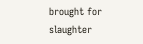brought for slaughter